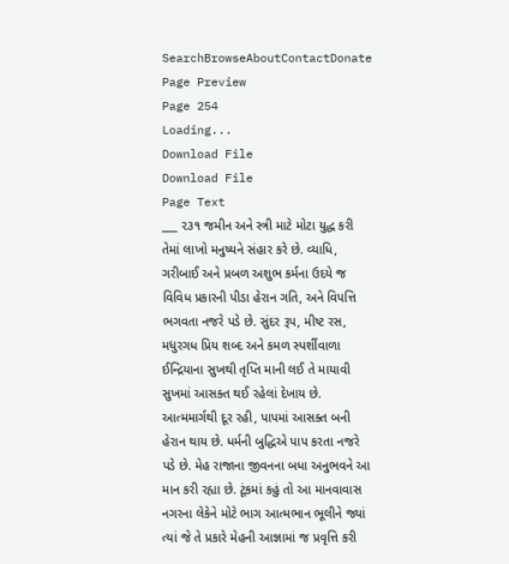SearchBrowseAboutContactDonate
Page Preview
Page 254
Loading...
Download File
Download File
Page Text
___ ૨૩૧ જમીન અને સ્ત્રી માટે મોટા યુદ્ધ કરી તેમાં લાખો મનુષ્યને સંહાર કરે છે. વ્યાધિ, ગરીબાઈ અને પ્રબળ અશુભ કર્મના ઉદયે જ વિવિધ પ્રકારની પીડા હેરાન ગતિ, અને વિપત્તિ ભગવતા નજરે પડે છે. સુંદર રૂપ, મીષ્ટ રસ, મધુરગધ પ્રિય શબ્દ અને કમળ સ્પર્શીવાળા ઈન્દ્રિયાના સુખથી તૃપ્તિ માની લઈ તે માયાવી સુખમાં આસક્ત થઈ રહેલાં દેખાય છે. આત્મમાર્ગથી દૂર રહી, પાપમાં આસક્ત બની હેરાન થાય છે. ધર્મની બુદ્ધિએ પાપ કરતા નજરે પડે છે. મેહ રાજાના જીવનના બધા અનુભવને આ માન કરી રહ્યા છે. ટૂંકમાં કહું તો આ માનવાવાસ નગરના લેકેને મોટે ભાગ આત્મભાન ભૂલીને જ્યાં ત્યાં જે તે પ્રકારે મેહની આજ્ઞામાં જ પ્રવૃત્તિ કરી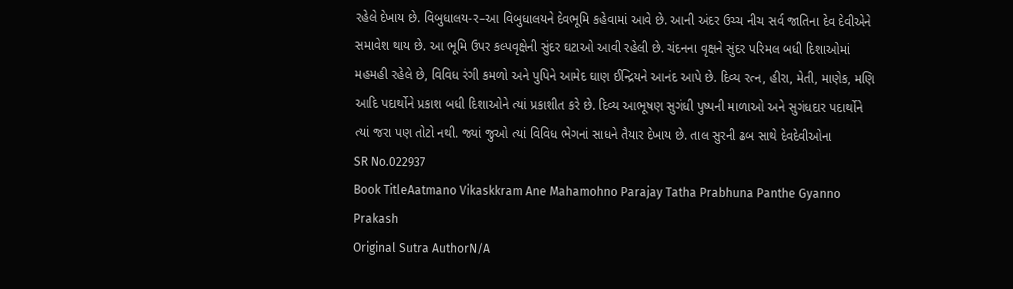રહેલે દેખાય છે. વિબુધાલય-ર–આ વિબુધાલયને દેવભૂમિ કહેવામાં આવે છે. આની અંદર ઉચ્ચ નીચ સર્વ જાતિના દેવ દેવીએને સમાવેશ થાય છે. આ ભૂમિ ઉપર કલ્પવૃક્ષેની સુંદર ઘટાઓ આવી રહેલી છે. ચંદનના વૃક્ષને સુંદર પરિમલ બધી દિશાઓમાં મહમહી રહેલે છે, વિવિધ રંગી કમળો અને પુપિને આમેદ ઘાણ ઈન્દ્રિયને આનંદ આપે છે. દિવ્ય રત્ન, હીરા, મેતી, માણેક, મણિ આદિ પદાર્થોને પ્રકાશ બધી દિશાઓને ત્યાં પ્રકાશીત કરે છે. દિવ્ય આભૂષણ સુગંધી પુષ્પની માળાઓ અને સુગંધદાર પદાર્થોને ત્યાં જરા પણ તોટો નથી. જ્યાં જુઓ ત્યાં વિવિધ ભેગનાં સાધને તૈયાર દેખાય છે. તાલ સુરની ઢબ સાથે દેવદેવીઓના
SR No.022937
Book TitleAatmano Vikaskkram Ane Mahamohno Parajay Tatha Prabhuna Panthe Gyanno Prakash
Original Sutra AuthorN/A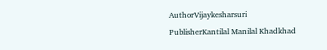AuthorVijaykesharsuri
PublisherKantilal Manilal Khadkhad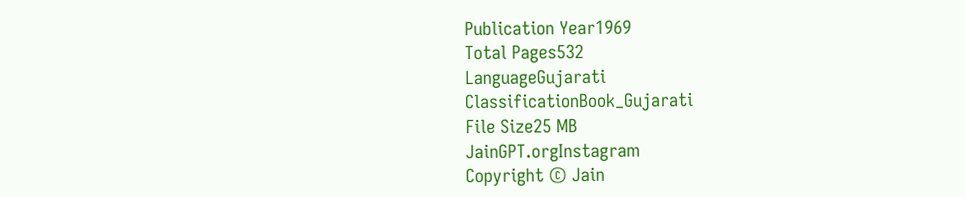Publication Year1969
Total Pages532
LanguageGujarati
ClassificationBook_Gujarati
File Size25 MB
JainGPT.orgInstagram
Copyright © Jain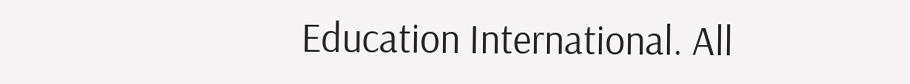Education International. All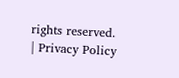rights reserved. | Privacy Policy